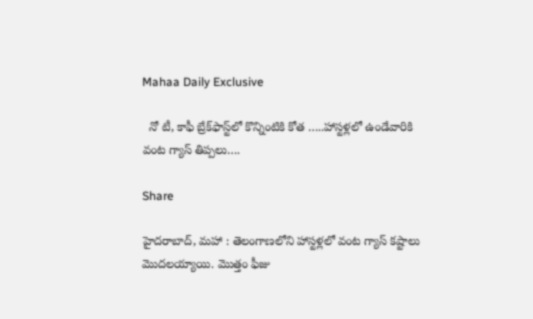Mahaa Daily Exclusive

  నో టీ, కాఫీ బ్రేక్‌ఫాస్ట్‌లో కొన్నింటికి కోత …..హాస్టళ్లలో ఉండేవారికి వంట గ్యాస్ తిప్పలు….

Share

హైదరాబాద్, మహా : తెలంగాణలోని హాస్టళ్లలో వంట గ్యాస్ కష్టాలు మెుదలయ్యాయి. మెుత్తం ఫీజు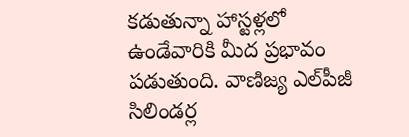కడుతున్నా హాస్టళ్లలో ఉండేవారికి మీద ప్రభావం పడుతుంది. వాణిజ్య ఎల్‌పీజీ సిలిండర్ల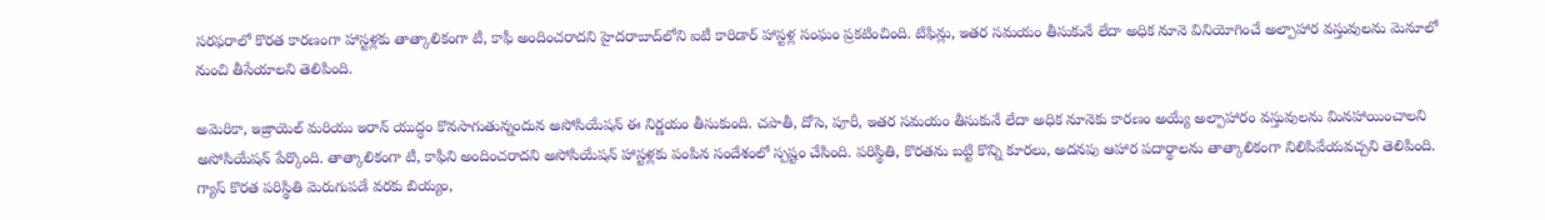సరఫరాలో కొరత కారణంగా హాస్టళ్లకు తాత్కాలికంగా టీ, కాఫీ అందించరాదని హైదరాబాద్‌లోని ఐటీ కారిడార్ హాస్టళ్ల సంఘం ప్రకటించింది. టిఫిన్లు, ఇతర సమయం తీసుకునే లేదా అధిక నూనె వినియోగించే అల్పాహార వస్తువులను మెనూలో నుంచి తీసేయాలని తెలిపింది.

అమెరికా, ఇజ్రాయెల్ మరియు ఇరాన్ యుద్ధం కొనసాగుతున్నందున అసోసియేషన్ ఈ నిర్ణయం తీసుకుంది. చపాతీ, దోసె, పూరీ, ఇతర సమయం తీసుకునే లేదా అధిక నూనెకు కారణం అయ్యే అల్పాహారం వస్తువులను మినహాయించాలని అసోసియేషన్ పేర్కొంది. తాత్కాలికంగా టీ, కాఫీని అందించరాదని అసోసియేషన్ హాస్టళ్లకు పంపిన సందేశంలో స్పష్టం చేసింది. పరిస్థితి, కొరతను బట్టి కొన్ని కూరలు, అదనపు ఆహార పదార్థాలను తాత్కాలికంగా నిలిపివేయవచ్చని తెలిపింది. గ్యాస్ కొరత పరిస్థితి మెరుగుపడే వరకు బియ్యం,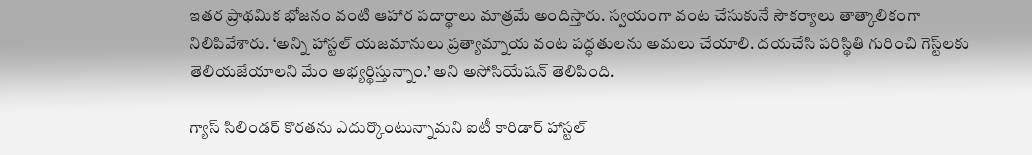ఇతర ప్రాథమిక భోజనం వంటి ఆహార పదార్థాలు మాత్రమే అందిస్తారు. స్వయంగా వంట చేసుకునే సౌకర్యాలు తాత్కాలికంగా నిలిపివేశారు. ‘అన్ని హాస్టల్ యజమానులు ప్రత్యామ్నాయ వంట పద్ధతులను అమలు చేయాలి. దయచేసి పరిస్థితి గురించి గెస్ట్‌లకు తెలియజేయాలని మేం అభ్యర్థిస్తున్నాం.’ అని అసోసియేషన్ తెలిపింది.

గ్యాస్ సిలిండర్ కొరతను ఎదుర్కొంటున్నామని ఐటీ కారిడార్ హాస్టల్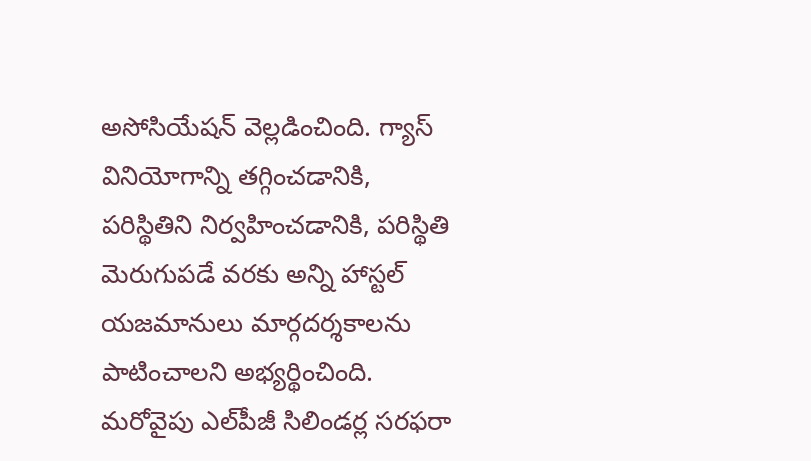అసోసియేషన్ వెల్లడించింది. గ్యాస్ వినియోగాన్ని తగ్గించడానికి, పరిస్థితిని నిర్వహించడానికి, పరిస్థితి మెరుగుపడే వరకు అన్ని హాస్టల్ యజమానులు మార్గదర్శకాలను పాటించాలని అభ్యర్థించింది. మరోవైపు ఎల్‌పీజీ సిలిండర్ల సరఫరా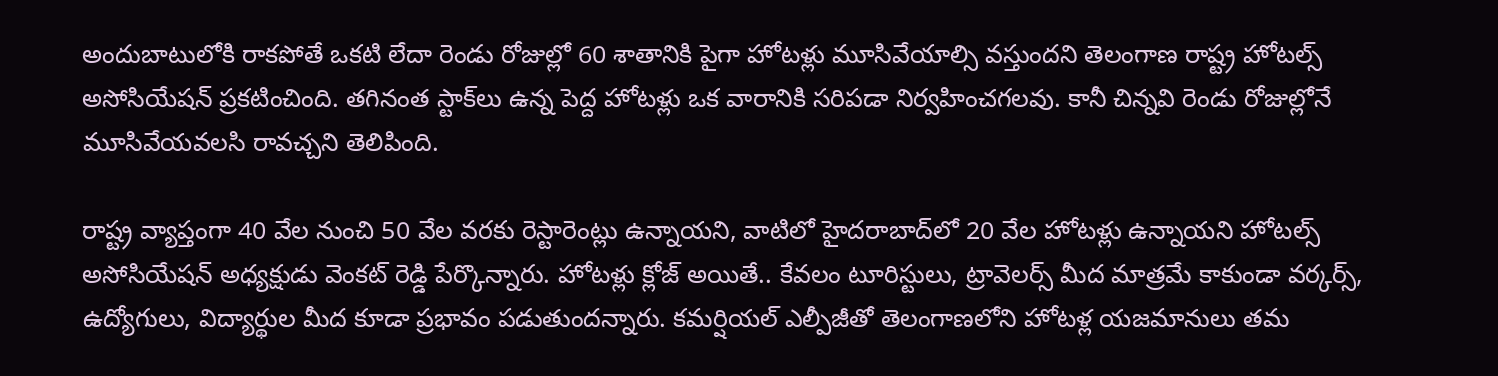అందుబాటులోకి రాకపోతే ఒకటి లేదా రెండు రోజుల్లో 60 శాతానికి పైగా హోటళ్లు మూసివేయాల్సి వస్తుందని తెలంగాణ రాష్ట్ర హోటల్స్ అసోసియేషన్ ప్రకటించింది. తగినంత స్టాక్‌లు ఉన్న పెద్ద హోటళ్లు ఒక వారానికి సరిపడా నిర్వహించగలవు. కానీ చిన్నవి రెండు రోజుల్లోనే మూసివేయవలసి రావచ్చని తెలిపింది.

రాష్ట్ర వ్యాప్తంగా 40 వేల నుంచి 50 వేల వరకు రెస్టారెంట్లు ఉన్నాయని, వాటిలో హైదరాబాద్‌లో 20 వేల హోటళ్లు ఉన్నాయని హోటల్స్ అసోసియేషన్ అధ్యక్షుడు వెంకట్ రెడ్డి పేర్కొన్నారు. హోటళ్లు క్లోజ్ అయితే.. కేవలం టూరిస్టులు, ట్రావెలర్స్ మీద మాత్రమే కాకుండా వర్కర్స్, ఉద్యోగులు, విద్యార్థుల మీద కూడా ప్రభావం పడుతుందన్నారు. కమర్షియల్ ఎల్పీజీతో తెలంగాణలోని హోటళ్ల యజమానులు తమ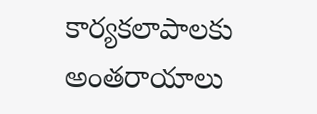కార్యకలాపాలకు అంతరాయాలు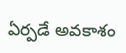ఏర్పడే అవకాశం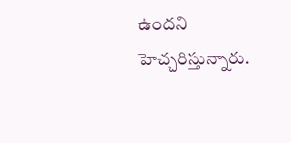ఉందని హెచ్చరిస్తున్నారు.